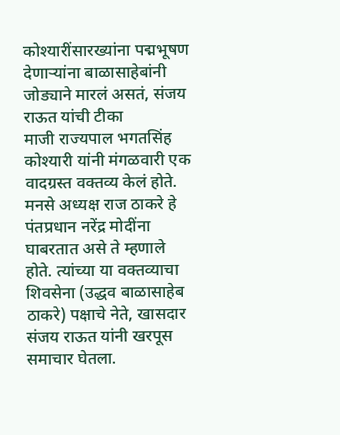कोश्यारींसारख्यांना पद्मभूषण देणाऱ्यांना बाळासाहेबांनी जोड्याने मारलं असतं, संजय राऊत यांची टीका
माजी राज्यपाल भगतसिंह कोश्यारी यांनी मंगळवारी एक वादग्रस्त वक्तव्य केलं होते. मनसे अध्यक्ष राज ठाकरे हे पंतप्रधान नरेंद्र मोदींना घाबरतात असे ते म्हणाले होते. त्यांच्या या वक्तव्याचा शिवसेना (उद्धव बाळासाहेब ठाकरे) पक्षाचे नेते, खासदार संजय राऊत यांनी खरपूस समाचार घेतला.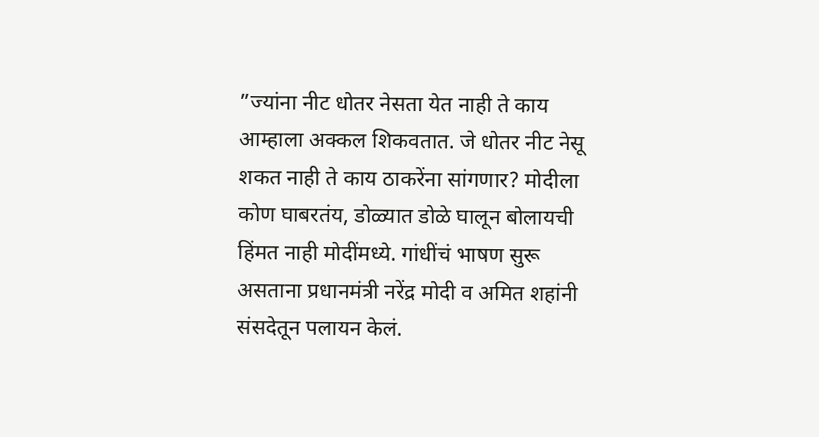”ज्यांना नीट धोतर नेसता येत नाही ते काय आम्हाला अक्कल शिकवतात. जे धोतर नीट नेसू शकत नाही ते काय ठाकरेंना सांगणार? मोदीला कोण घाबरतंय, डोळ्यात डोळे घालून बोलायची हिंमत नाही मोदींमध्ये. गांधींचं भाषण सुरू असताना प्रधानमंत्री नरेंद्र मोदी व अमित शहांनी संसदेतून पलायन केलं.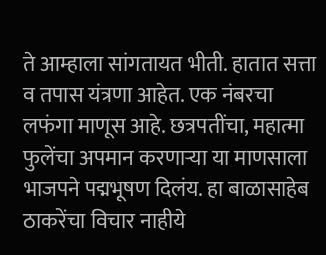ते आम्हाला सांगतायत भीती. हातात सत्ता व तपास यंत्रणा आहेत. एक नंबरचा लफंगा माणूस आहे. छत्रपतींचा, महात्मा फुलेंचा अपमान करणाऱ्या या माणसाला भाजपने पद्मभूषण दिलंय. हा बाळासाहेब ठाकरेंचा विचार नाहीये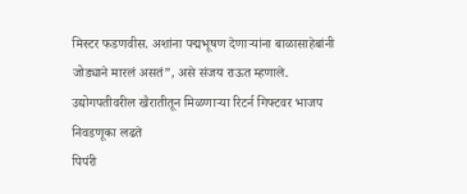मिस्टर फडणवीस. अशांना पद्मभूषण देणाऱ्यांना बाळासाहेबांनी जोड्याने मारलं असतं”, असे संजय राऊत म्हणाले.
उद्योगपतीवरील खैरातीतून मिळणाऱ्या रिटर्न गिफ्टवर भाजप निवडणूका लढते
पिपंरी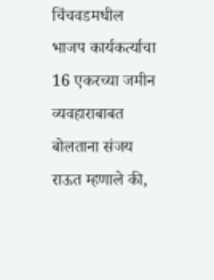चिंचवडमधील भाजप कार्यकर्त्याचा 16 एकरच्या जमीन व्यवहाराबाबत बोलताना संजय राऊत म्हणाले की,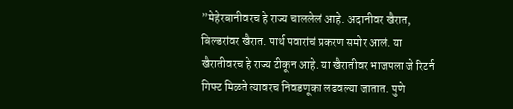”मेहेरबानीवरच हे राज्य चाललेलं आहे. अदानीवर खैरात, बिल्डरांवर खैरात. पार्थ पवारांचं प्रकरण समोर आलं. या खैरातीवरच हे राज्य टीकून आहे. या खैरातीवर भाजपला जे रिटर्न गिफ्ट मिळते त्यावरच निवडणूका लढवल्या जातात. पुणे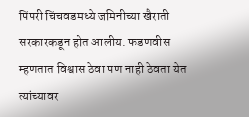पिंपरी चिंचवडमध्ये जमिनीच्या खैराती सरकारकडून होत आलीय. फडणवीस म्हणतात विश्वास ठेवा पण नाही ठेवता येत त्यांच्यावर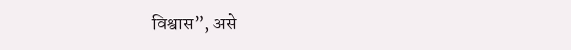विश्वास”, असे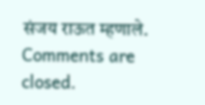संजय राऊत म्हणाले.
Comments are closed.